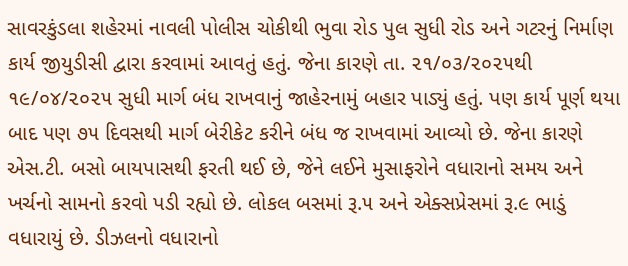સાવરકુંડલા શહેરમાં નાવલી પોલીસ ચોકીથી ભુવા રોડ પુલ સુધી રોડ અને ગટરનું નિર્માણ કાર્ય જીયુડીસી દ્વારા કરવામાં આવતું હતું. જેના કારણે તા. ૨૧/૦૩/૨૦૨૫થી ૧૯/૦૪/૨૦૨૫ સુધી માર્ગ બંધ રાખવાનું જાહેરનામું બહાર પાડ્યું હતું. પણ કાર્ય પૂર્ણ થયા બાદ પણ ૭૫ દિવસથી માર્ગ બેરીકેટ કરીને બંધ જ રાખવામાં આવ્યો છે. જેના કારણે એસ.ટી. બસો બાયપાસથી ફરતી થઈ છે, જેને લઈને મુસાફરોને વધારાનો સમય અને ખર્ચનો સામનો કરવો પડી રહ્યો છે. લોકલ બસમાં રૂ.૫ અને એક્સપ્રેસમાં રૂ.૯ ભાડું વધારાયું છે. ડીઝલનો વધારાનો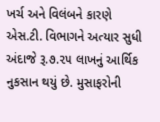ખર્ચ અને વિલંબને કારણે એસ.ટી. વિભાગને અત્યાર સુધી અંદાજે રૂ.૭.૨૫ લાખનું આર્થિક નુકસાન થયું છે. મુસાફરોની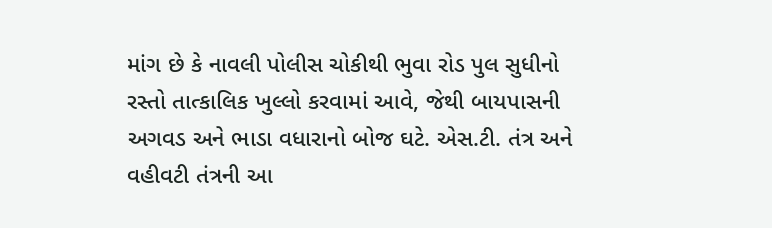માંગ છે કે નાવલી પોલીસ ચોકીથી ભુવા રોડ પુલ સુધીનો રસ્તો તાત્કાલિક ખુલ્લો કરવામાં આવે, જેથી બાયપાસની અગવડ અને ભાડા વધારાનો બોજ ઘટે. એસ.ટી. તંત્ર અને વહીવટી તંત્રની આ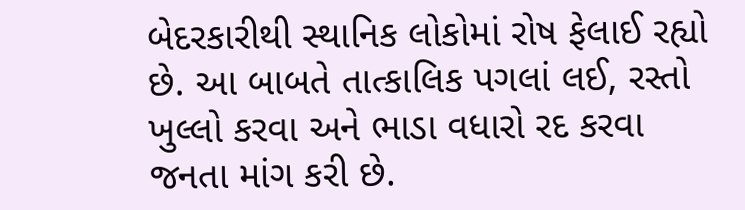બેદરકારીથી સ્થાનિક લોકોમાં રોષ ફેલાઈ રહ્યો છે. આ બાબતે તાત્કાલિક પગલાં લઈ, રસ્તો ખુલ્લો કરવા અને ભાડા વધારો રદ કરવા જનતા માંગ કરી છે.